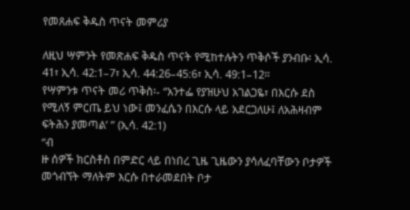የመጸሐፍ ቅዱስ ጥናት መምሪያ

ለዚህ ሣምንት የመጽሐፍ ቅዱስ ጥናት የሚከተሉትን ጥቅሶች ያንብቡ፡ ኢሳ. 41፣ ኢሳ. 42:1–7፣ ኢሳ. 44:26–45:6፣ ኢሳ. 49:1–12።
የሣምንቱ ጥናት መሪ ጥቅስ፡- “አንተፌ የያዝሁህ አገልጋዬ፣ በእርሱ ደስ የሚለኝ ምርጤ ይህ ነው፤ መንፈሴን በእርሱ ላይ አደርጋለሁ፤ ለአሕዛብም ፍትሕን ያመጣል’ ” (ኢሳ. 42:1)
“ብ
ዙ ሰዎች ክርስቶስ በምድር ላይ በነበረ ጊዜ ጊዜውን ያሳለፈባቸውን ቦታዎች
መጎብኘት ማለትም እርሱ በተራመደበት ቦታ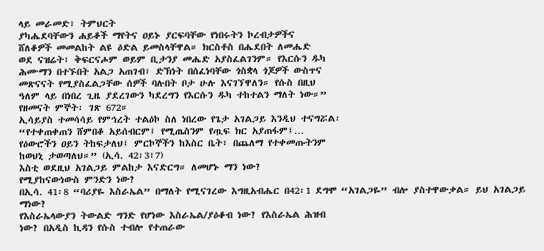ላይ መራመድ፣ ትምህርት
ያካሔደባቸውን ሐይቆች ማየትና ዐይኑ ያርፍባቸው የነበሩትን ኮረብታዎችና
ሸለቆዎች መመልከት ልዩ ዕድል ይመስላቸዋል። ክርስቶስ በሔደበት ለመሔድ
ወደ ናዝሬት፣ ቅፍርናሖም ወይም ቢታንያ መሔድ አያስፈልገንም። የእርሱን ዱካ
ሕሙማን በተኙበት አልጋ አጠገብ፣ ድኽነት በሰፈነባቸው ጎስቋላ ጎጆዎች ውስጥና
መጽናናት የሚያስፈልጋቸው ሰዎች ባሉበት ቦታ ሁሉ እናገኘዋለን። የሱስ በዚህ
ዓለም ላይ በነበረ ጊዜ ያደረገውን ካደረግን የእርሱን ዱካ ተከተልን ማለት ነው።”
የዘመናት ምኞት፡ ገጽ 672።
ኢሳይያስ ተመሳሳይ የምኅረት ተልዕኮ ስለ ነበረው የጌታ አገልጋይ እንዲህ ተናግሯል፡
“የተቀጠቀጠን ሸምበቆ አይሰብርም፤ የሚጤስንም የጧፍ ክር አያጠፋም፤…
የዕውሮችን ዐይን ትከፍታለህ፤ ምርኮኞችን ከእስር ቤት፣ በጨለማ የተቀመጡትንም
ከወህኒ ታወጣለህ።” (ኢሳ. 42፡3፣7)
እስቲ ወደዚህ አገልጋይ ምልከታ እናድርግ። ለመሆኑ ማን ነው?
የሚያከናውነውስ ምንድን ነው?
በኢሳ. 41፡8 “ባሪያዬ እስራኤል” በማለት የሚናገረው እግዚአብሔር በ42፡1 ደግሞ “አገልጋዬ” ብሎ ያስተዋውቃል። ይህ አገልጋይ ማነው?
የእስራኤላውያን ትውልድ ግንድ የሆነው እስራኤል/ያዕቆብ ነው? የእስራኤል ሕዝብ
ነው? በአዲስ ኪዳን የሱስ ተብሎ የተጠራው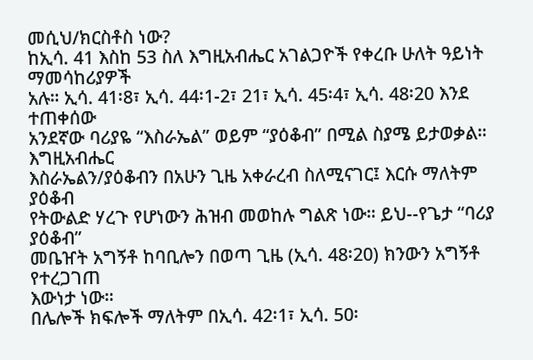መሲህ/ክርስቶስ ነው?
ከኢሳ. 41 እስከ 53 ስለ እግዚአብሔር አገልጋዮች የቀረቡ ሁለት ዓይነት ማመሳከሪያዎች
አሉ። ኢሳ. 41፡8፣ ኢሳ. 44፡1-2፣ 21፣ ኢሳ. 45፡4፣ ኢሳ. 48፡20 እንደ ተጠቀሰው
አንደኛው ባሪያዬ “እስራኤል” ወይም “ያዕቆብ” በሚል ስያሜ ይታወቃል። እግዚአብሔር
እስራኤልን/ያዕቆብን በአሁን ጊዜ አቀራረብ ስለሚናገር፤ እርሱ ማለትም ያዕቆብ
የትውልድ ሃረጉ የሆነውን ሕዝብ መወከሉ ግልጽ ነው። ይህ--የጌታ “ባሪያ ያዕቆብ”
መቤዠት አግኝቶ ከባቢሎን በወጣ ጊዜ (ኢሳ. 48፡20) ክንውን አግኝቶ የተረጋገጠ
እውነታ ነው።
በሌሎች ክፍሎች ማለትም በኢሳ. 42፡1፣ ኢሳ. 50፡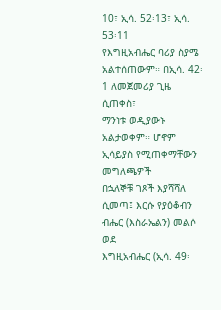10፣ ኢሳ. 52፡13፣ ኢሳ. 53፡11
የእግዚአብሔር ባሪያ ስያሜ አልተሰጠውም። በኢሳ. 42፡1 ለመጀመሪያ ጊዜ ሲጠቀስ፣
ማንነቱ ወዲያውኑ አልታወቀም። ሆኖም ኢሳይያስ የሚጠቀማቸውን መግለጫዎች
በኋለኞቹ ገጾች እያሻሻለ ሲመጣ፤ እርሱ የያዕቆብን ብሔር (እስራኤልን) መልሶ ወደ
እግዚአብሔር (ኢሳ. 49፡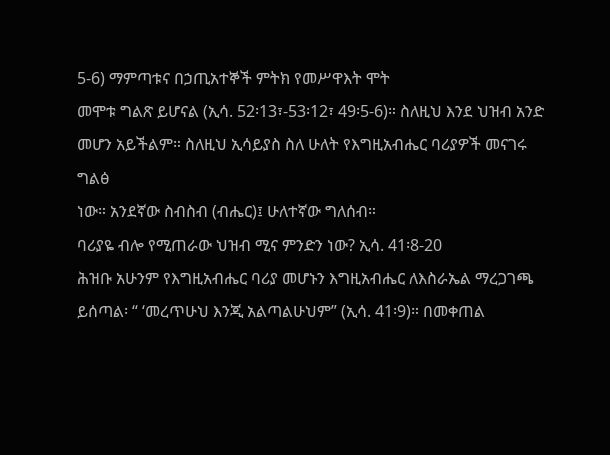5-6) ማምጣቱና በኃጢአተኞች ምትክ የመሥዋእት ሞት
መሞቱ ግልጽ ይሆናል (ኢሳ. 52፡13፣-53፡12፣ 49፡5-6)። ስለዚህ እንደ ህዝብ አንድ
መሆን አይችልም። ስለዚህ ኢሳይያስ ስለ ሁለት የእግዚአብሔር ባሪያዎች መናገሩ ግልፅ
ነው። አንደኛው ስብስብ (ብሔር)፤ ሁለተኛው ግለሰብ።
ባሪያዬ ብሎ የሚጠራው ህዝብ ሚና ምንድን ነው? ኢሳ. 41፡8-20
ሕዝቡ አሁንም የእግዚአብሔር ባሪያ መሆኑን እግዚአብሔር ለእስራኤል ማረጋገጫ
ይሰጣል፡ “ ‘መረጥሁህ እንጂ አልጣልሁህም” (ኢሳ. 41፡9)። በመቀጠል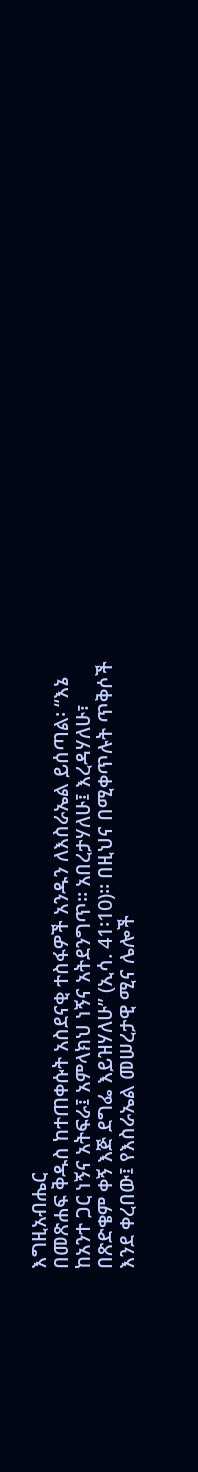እግዚአብሔር
በመጽሐፍ ቅዱስ ከተጠቀሱት አስደናቂ ተስፋዎች አንዱን ለእስራኤል ይሰጣል፡ “እኔ
ከአንተ ጋር ነኝና አትፍራ፤ አምላክህ ነኝና አትደንግጥ። አበረታሃለሁ፤ እረዳሃለሁ፣
በጽድቄም ቀኝ እጅ ደግፌ እይዝሃለሁ” (ኢሳ. 41፡10)። በዚህና በሚቀጥሉት ጥቅሶች
እንደ ቀረበው፤ የእስራኤል መሠረታዊ ሚና ሌሎች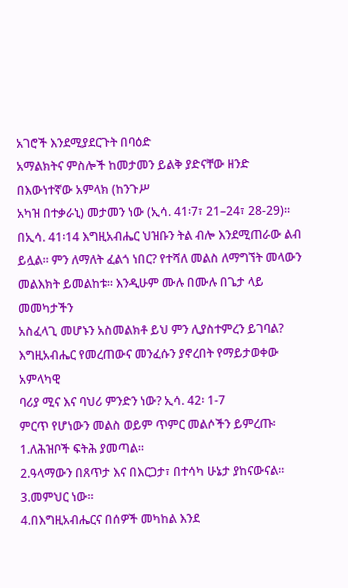አገሮች እንደሚያደርጉት በባዕድ
አማልክትና ምስሎች ከመታመን ይልቅ ያድናቸው ዘንድ በእውነተኛው አምላክ (ከንጉሥ
አካዝ በተቃራኒ) መታመን ነው (ኢሳ. 41፡7፣ 21–24፣ 28-29)።
በኢሳ. 41፡14 እግዚአብሔር ህዝቡን ትል ብሎ እንደሚጠራው ልብ
ይሏል። ምን ለማለት ፈልጎ ነበር? የተሻለ መልስ ለማግኘት መላውን
መልእክት ይመልከቱ። እንዲሁም ሙሉ በሙሉ በጌታ ላይ መመካታችን
አስፈላጊ መሆኑን አስመልክቶ ይህ ምን ሊያስተምረን ይገባል?
እግዚአብሔር የመረጠውና መንፈሱን ያኖረበት የማይታወቀው አምላካዊ
ባሪያ ሚና እና ባህሪ ምንድን ነው? ኢሳ. 42፡ 1-7
ምርጥ የሆነውን መልስ ወይም ጥምር መልሶችን ይምረጡ፡
1.ለሕዝቦች ፍትሕ ያመጣል።
2.ዓላማውን በጸጥታ እና በእርጋታ፣ በተሳካ ሁኔታ ያከናውናል።
3.መምህር ነው።
4.በእግዚአብሔርና በሰዎች መካከል እንደ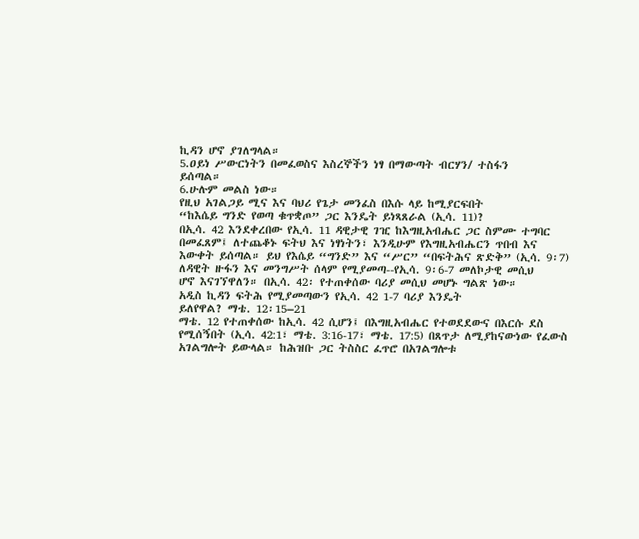ኪዳን ሆኖ ያገለግላል።
5.ዐይነ ሥውርነትን በመፈወስና እስረኞችን ነፃ በማውጣት ብርሃን/ ተስፋን
ይሰጣል።
6.ሁሉም መልስ ነው።
የዚህ አገልጋይ ሚና እና ባህሪ የጌታ መንፈስ በእሱ ላይ ከሚያርፍበት
“ከእሴይ ግንድ የወጣ ቁጥቋጦ” ጋር እንዴት ይነጻጸራል (ኢሳ. 11)?
በኢሳ. 42 እንደቀረበው የኢሳ. 11 ዳዊታዊ ገዢ ከእግዚአብሔር ጋር ስምሙ ተግባር
በመፈጸም፤ ለተጨቆኑ ፍትህ እና ነፃነትን፣ እንዲሁም የእግዚአብሔርን ጥበብ እና
እውቀት ይሰጣል። ይህ የእሴይ “ግንድ” እና “ሥር” “በፍትሕና ጽድቅ” (ኢሳ. 9፡7)
ለዳዊት ዙፋን እና መንግሥት ሰላም የሚያመጣ--የኢሳ. 9፡6-7 መለኮታዊ መሲህ
ሆኖ እናገኘዋለን። በኢሳ. 42፡ የተጠቀሰው ባሪያ መሲህ መሆኑ ግልጽ ነው።
አዲስ ኪዳን ፍትሕ የሚያመጣውን የኢሳ. 42 1-7 ባሪያ እንዴት
ይለየዋል? ማቴ. 12፡15–21
ማቴ. 12 የተጠቀሰው ከኢሳ. 42 ሲሆን፤ በእግዚአብሔር የተወደደውና በእርሱ ደስ
የሚሰኝበት (ኢሳ. 42:1፣ ማቴ. 3:16-17፣ ማቴ. 17:5) በጸጥታ ለሚያከናውነው የፈውስ
አገልግሎት ይውላል። ከሕዝቡ ጋር ትስስር ፈጥሮ በአገልግሎቱ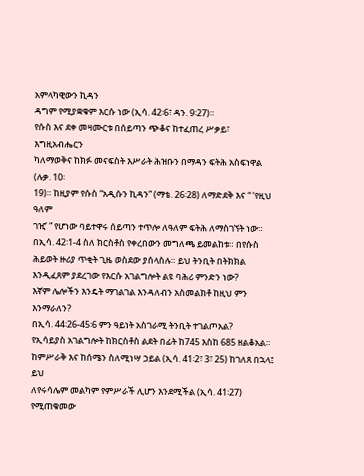አምላካዊውን ኪዳን
ዳግም የሚያቋቁም እርሱ ነው (ኢሳ. 42፡6፣ ዳን. 9፡27)።
የሱስ እና ደቀ መዛሙርቱ በሰይጣን ጭቆና ከተፈጠረ ሥቃይ፣ እግዚአብሔርን
ካለማወቅና ከክፉ መናፍስት እሥራት ሕዝቡን በማዳን ፍትሕ አስፍነዋል (ሉቃ. 10፡
19)። ከዚያም የሱስ “አዲሱን ኪዳን” (ማቴ. 26፡28) ለማድደቅ እና “ ‘የዚህ ዓለም
ገዢ’ ” የሆነው ባይተዋሩ ሰይጣን ተጥሎ ለዓለም ፍትሕ ለማስገኘት ነው።
በኢሳ. 42፡1-4 ስለ ክርስቶስ የቀረበውን መግለጫ ይመልከቱ። በየሱስ
ሕይወት ዙሪያ ጥቂት ጊዜ ወስደው ያሰላስሉ። ይህ ትንቢት በትክክል
እንዲፈጸም ያደረገው የእርሱ አገልግሎት ልዩ ባሕሪ ምንድን ነው?
እኛም ሌሎችን እንዴት ማገልገል እንዳለብን አስመልክቶ ከዚህ ምን
እንማራለን?
በኢሳ. 44፡26-45፡6 ምን ዓይነት አስገራሚ ትንቢት ተገልጦአል?
የኢሳይያስ አገልግሎት ከክርስቶስ ልደት በፊት ከ745 እስከ 685 ዘልቆአል።
ከምሥራቅ እና ከሰሜን ስለሚነሣ ኃይል (ኢሳ. 41፡2፣ 3፣ 25) ከገለጸ በኋላ፤ ይህ
ለየሩሳሌም መልካም የምሥራች ሊሆን እንደሚችል (ኢሳ. 41፡27) የሚጠቁመው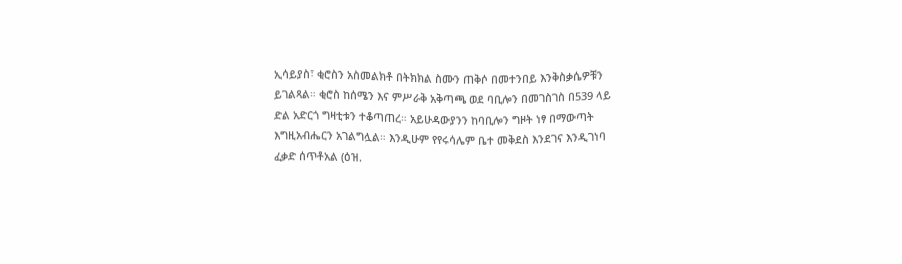ኢሳይያስ፣ ቂሮስን አስመልክቶ በትክክል ስሙን ጠቅሶ በመተንበይ እንቅስቃሴዎቹን
ይገልጻል። ቂሮስ ከሰሜን እና ምሥራቅ አቅጣጫ ወደ ባቢሎን በመገስገስ በ539 ላይ
ድል አድርጎ ግዛቲቱን ተቆጣጠረ። አይሁዳውያንን ከባቢሎን ግዞት ነፃ በማውጣት
እግዚአብሔርን አገልግሏል። እንዲሁም የየሩሳሌም ቤተ መቅደስ እንደገና እንዲገነባ
ፈቃድ ሰጥቶአል (ዕዝ.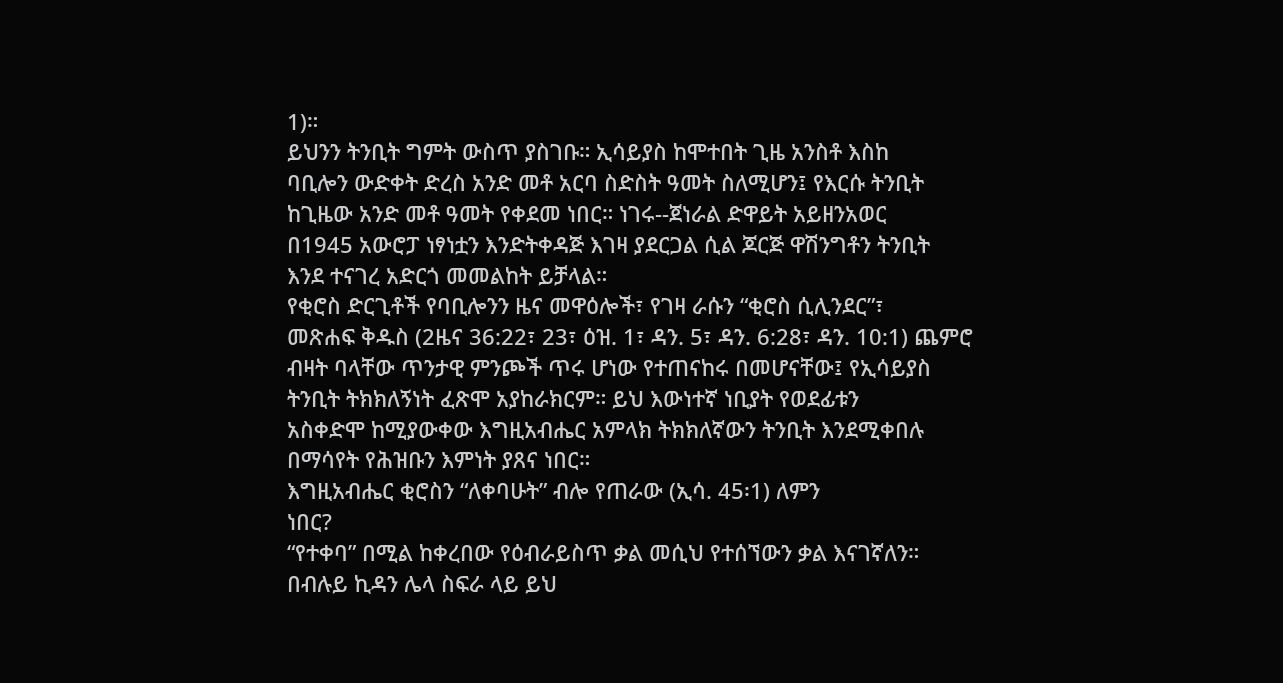1)።
ይህንን ትንቢት ግምት ውስጥ ያስገቡ። ኢሳይያስ ከሞተበት ጊዜ አንስቶ እስከ
ባቢሎን ውድቀት ድረስ አንድ መቶ አርባ ስድስት ዓመት ስለሚሆን፤ የእርሱ ትንቢት
ከጊዜው አንድ መቶ ዓመት የቀደመ ነበር። ነገሩ--ጀነራል ድዋይት አይዘንአወር
በ1945 አውሮፓ ነፃነቷን እንድትቀዳጅ እገዛ ያደርጋል ሲል ጆርጅ ዋሽንግቶን ትንቢት
እንደ ተናገረ አድርጎ መመልከት ይቻላል።
የቂሮስ ድርጊቶች የባቢሎንን ዜና መዋዕሎች፣ የገዛ ራሱን “ቂሮስ ሲሊንደር”፣
መጽሐፍ ቅዱስ (2ዜና 36:22፣ 23፣ ዕዝ. 1፣ ዳን. 5፣ ዳን. 6:28፣ ዳን. 10:1) ጨምሮ
ብዛት ባላቸው ጥንታዊ ምንጮች ጥሩ ሆነው የተጠናከሩ በመሆናቸው፤ የኢሳይያስ
ትንቢት ትክክለኝነት ፈጽሞ አያከራክርም። ይህ እውነተኛ ነቢያት የወደፊቱን
አስቀድሞ ከሚያውቀው እግዚአብሔር አምላክ ትክክለኛውን ትንቢት እንደሚቀበሉ
በማሳየት የሕዝቡን እምነት ያጸና ነበር።
እግዚአብሔር ቂሮስን “ለቀባሁት” ብሎ የጠራው (ኢሳ. 45፡1) ለምን
ነበር?
“የተቀባ” በሚል ከቀረበው የዕብራይስጥ ቃል መሲህ የተሰኘውን ቃል እናገኛለን።
በብሉይ ኪዳን ሌላ ስፍራ ላይ ይህ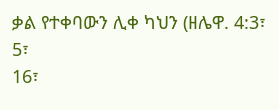ቃል የተቀባውን ሊቀ ካህን (ዘሌዋ. 4:3፣ 5፣
16፣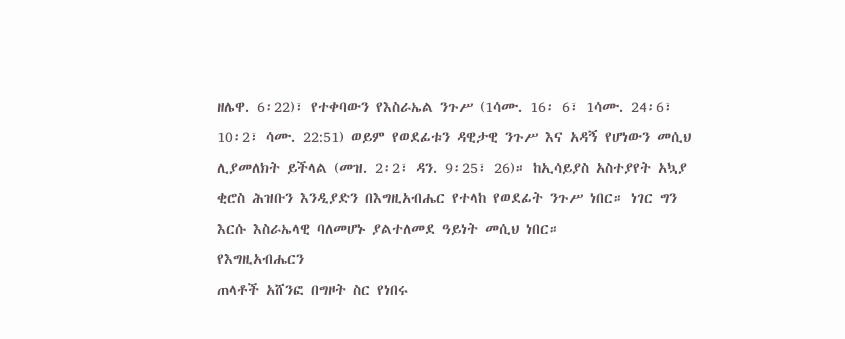ዘሌዋ. 6፡22)፣ የተቀባውን የእስራኤል ንጉሥ (1ሳሙ. 16፡ 6፣ 1ሳሙ. 24፡6፣
10፡2፣ ሳሙ. 22:51) ወይም የወደፊቱን ዳዊታዊ ንጉሥ እና አዳኝ የሆነውን መሲህ
ሊያመለክት ይችላል (መዝ. 2፡2፣ ዳን. 9፡25፣ 26)። ከኢሳይያስ አስተያየት አኳያ
ቂሮስ ሕዝቡን እንዲያድን በእግዚአብሔር የተላከ የወደፊት ንጉሥ ነበር። ነገር ግን
እርሱ እስራኤላዊ ባለመሆኑ ያልተለመደ ዓይነት መሲህ ነበር።
የእግዚአብሔርን
ጠላቶች አሸንፎ በግዞት ስር የነበሩ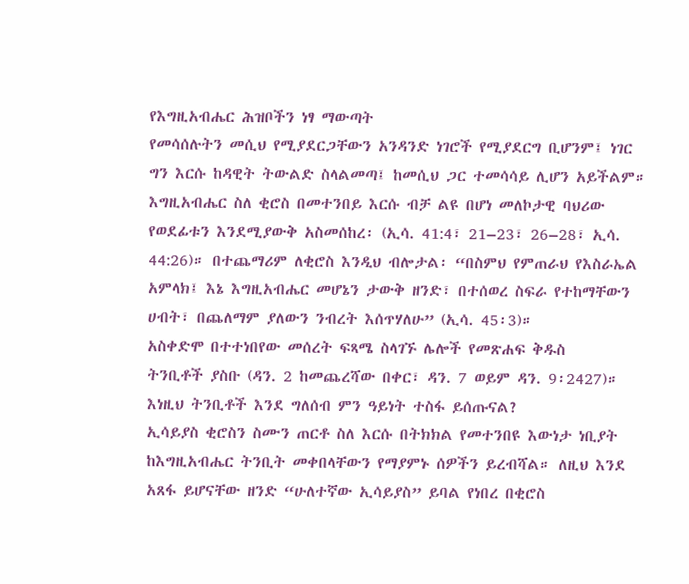የእግዚአብሔር ሕዝቦችን ነፃ ማውጣት
የመሳሰሉትን መሲህ የሚያደርጋቸውን አንዳንድ ነገሮች የሚያደርግ ቢሆንም፤ ነገር
ግን እርሱ ከዳዊት ትውልድ ስላልመጣ፤ ከመሲህ ጋር ተመሳሳይ ሊሆን አይችልም።
እግዚአብሔር ስለ ቂሮስ በመተንበይ እርሱ ብቻ ልዩ በሆነ መለኮታዊ ባህሪው
የወደፊቱን እንደሚያውቅ አስመሰከረ፡ (ኢሳ. 41:4፣ 21–23፣ 26–28፣ ኢሳ.
44:26)። በተጨማሪም ለቂሮስ እንዲህ ብሎታል፡ “በስምህ የምጠራህ የእስራኤል
አምላክ፤ እኔ እግዚአብሔር መሆኔን ታውቅ ዘንድ፣ በተሰወረ ስፍራ የተከማቸውን
ሀብት፣ በጨለማም ያለውን ንብረት እሰጥሃለሁ” (ኢሳ. 45፡3)።
አስቀድሞ በተተነበየው መሰረት ፍጻሜ ስላገኙ ሌሎች የመጽሐፍ ቅዱስ
ትንቢቶች ያስቡ (ዳን. 2 ከመጨረሻው በቀር፣ ዳን. 7 ወይም ዳን. 9፡2427)። እነዚህ ትንቢቶች እንደ ግለሰብ ምን ዓይነት ተስፋ ይሰጡናል?
ኢሳይያስ ቂሮስን ስሙን ጠርቶ ስለ እርሱ በትክክል የመተንበዩ እውነታ ነቢያት
ከእግዚአብሔር ትንቢት መቀበላቸውን የማያምኑ ሰዎችን ይረብሻል። ለዚህ እንደ
አጸፋ ይሆናቸው ዘንድ “ሁለተኛው ኢሳይያስ” ይባል የነበረ በቂሮስ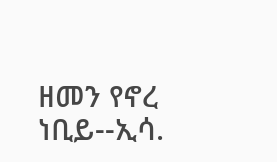ዘመን የኖረ
ነቢይ--ኢሳ.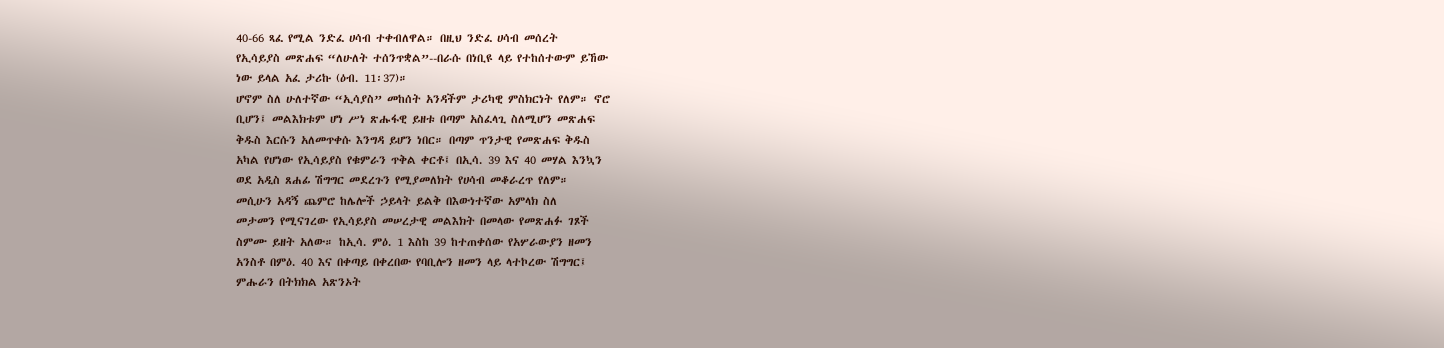40-66 ጻፈ የሚል ንድፈ ሀሳብ ተቀብለዋል። በዚህ ንድፈ ሀሳብ መሰረት
የኢሳይያስ መጽሐፍ “ለሁለት ተሰንጥቋል”--በራሱ በነቢዩ ላይ የተከሰተውም ይኸው
ነው ይላል አፈ ታሪኩ (ዕብ. 11፡37)።
ሆኖም ስለ ሁለተኛው “ኢሳያስ” መከሰት አንዳችም ታሪካዊ ምስክርነት የለም። ኖሮ
ቢሆን፤ መልእክቱም ሆነ ሥነ ጽሑፋዊ ይዘቱ በጣም አስፈላጊ ስለሚሆን መጽሐፍ
ቅዱስ እርሱን አለመጥቀሱ እንግዳ ይሆን ነበር። በጣም ጥንታዊ የመጽሐፍ ቅዱስ
አካል የሆነው የኢሳይያስ የቁምራን ጥቅል ቀርቶ፤ በኢሳ. 39 እና 40 መሃል እንኳን
ወደ አዲስ ጸሐፊ ሽግግር መደረጉን የሚያመለክት የሀሳብ መቆራረጥ የለም።
መሲሁን አዳኝ ጨምሮ ከሌሎች ኃይላት ይልቅ በእውነተኛው አምላክ ስለ
መታመን የሚናገረው የኢሳይያስ መሠረታዊ መልእክት በመላው የመጽሐፉ ገጾች
ስምሙ ይዘት አለው። ከኢሳ. ምዕ. 1 እስከ 39 ከተጠቀሰው የአሦራውያን ዘመን
አንስቶ በምዕ. 40 እና በቀጣይ በቀረበው የባቢሎን ዘመን ላይ ላተኮረው ሽግግር፤
ምሑራን በትክክል አጽንኦት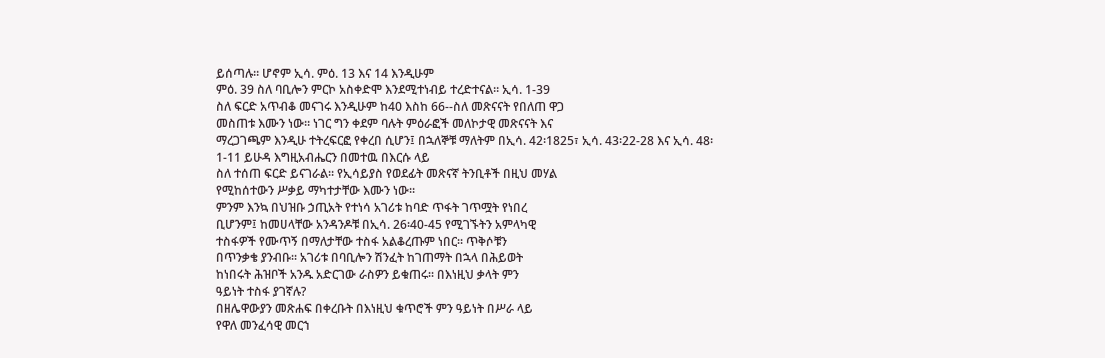ይሰጣሉ። ሆኖም ኢሳ. ምዕ. 13 እና 14 እንዲሁም
ምዕ. 39 ስለ ባቢሎን ምርኮ አስቀድሞ እንደሚተነብይ ተረድተናል። ኢሳ. 1-39
ስለ ፍርድ አጥብቆ መናገሩ እንዲሁም ከ40 እስከ 66--ስለ መጽናናት የበለጠ ዋጋ
መስጠቱ እሙን ነው። ነገር ግን ቀደም ባሉት ምዕራፎች መለኮታዊ መጽናናት እና
ማረጋገጫም እንዲሁ ተትረፍርፎ የቀረበ ሲሆን፤ በኋለኞቹ ማለትም በኢሳ. 42፡1825፣ ኢሳ. 43፡22-28 እና ኢሳ. 48፡1-11 ይሁዳ እግዚአብሔርን በመተዉ በእርሱ ላይ
ስለ ተሰጠ ፍርድ ይናገራል። የኢሳይያስ የወደፊት መጽናኛ ትንቢቶች በዚህ መሃል
የሚከሰተውን ሥቃይ ማካተታቸው እሙን ነው።
ምንም እንኳ በህዝቡ ኃጢአት የተነሳ አገሪቱ ከባድ ጥፋት ገጥሟት የነበረ
ቢሆንም፤ ከመሀላቸው አንዳንዶቹ በኢሳ. 26፡40-45 የሚገኙትን አምላካዊ
ተስፋዎች የሙጥኝ በማለታቸው ተስፋ አልቆረጡም ነበር። ጥቅሶቹን
በጥንቃቄ ያንብቡ። አገሪቱ በባቢሎን ሽንፈት ከገጠማት በኋላ በሕይወት
ከነበሩት ሕዝቦች አንዱ አድርገው ራስዎን ይቁጠሩ። በእነዚህ ቃላት ምን
ዓይነት ተስፋ ያገኛሉ?
በዘሌዋውያን መጽሐፍ በቀረቡት በእነዚህ ቁጥሮች ምን ዓይነት በሥራ ላይ
የዋለ መንፈሳዊ መርኀ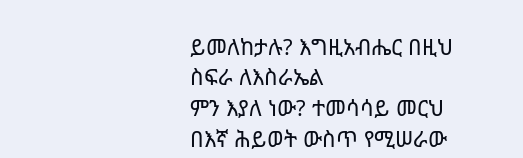ይመለከታሉ? እግዚአብሔር በዚህ ስፍራ ለእስራኤል
ምን እያለ ነው? ተመሳሳይ መርህ በእኛ ሕይወት ውስጥ የሚሠራው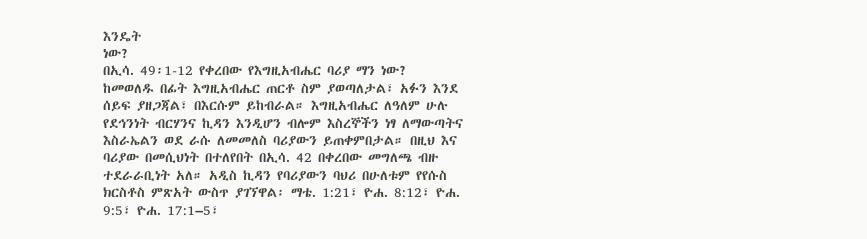እንዴት
ነው?
በኢሳ. 49፡1-12 የቀረበው የእግዚአብሔር ባሪያ ማን ነው?
ከመወለዱ በፊት እግዚአብሔር ጠርቶ ስም ያወጣለታል፣ አፉን እንደ ሰይፍ ያዘጋጃል፣ በእርሱም ይከብራል። እግዚአብሔር ለዓለም ሁሉ የደኅንነት ብርሃንና ኪዳን እንዲሆን ብሎም እስረኞችን ነፃ ለማውጣትና እስራኤልን ወደ ራሱ ለመመለስ ባሪያውን ይጠቀምበታል። በዚህ እና ባሪያው በመሲህነት በተለየበት በኢሳ. 42 በቀረበው መግለጫ ብዙ ተደራራቢነት አለ። አዲስ ኪዳን የባሪያውን ባህሪ በሁለቱም የየሱስ ክርስቶስ ምጽአት ውስጥ ያገኘዋል፡ ማቴ. 1:21፣ ዮሐ. 8:12፣ ዮሐ. 9:5፣ ዮሐ. 17:1–5፣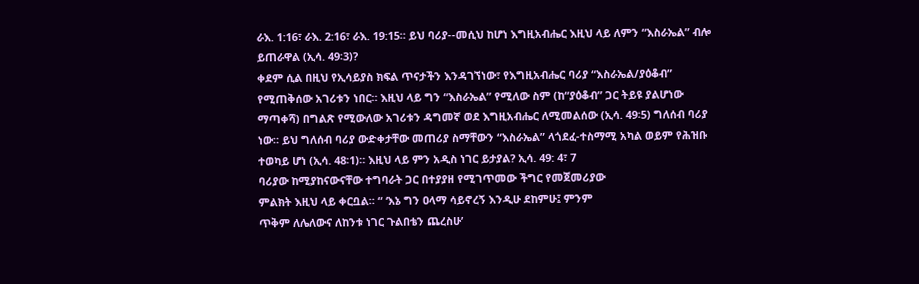ራእ. 1:16፣ ራእ. 2:16፣ ራእ. 19:15። ይህ ባሪያ--መሲህ ከሆነ እግዚአብሔር እዚህ ላይ ለምን “እስራኤል” ብሎ ይጠራዋል (ኢሳ. 49፡3)?
ቀደም ሲል በዚህ የኢሳይያስ ክፍል ጥናታችን እንዳገኘነው፣ የእግዚአብሔር ባሪያ “እስራኤል/ያዕቆብ” የሚጠቅሰው አገሪቱን ነበር። እዚህ ላይ ግን “እስራኤል” የሚለው ስም (ከ“ያዕቆብ” ጋር ትይዩ ያልሆነው ማጣቀሻ) በግልጽ የሚውለው አገሪቱን ዳግመኛ ወደ እግዚአብሔር ለሚመልሰው (ኢሳ. 49፡5) ግለሰብ ባሪያ ነው። ይህ ግለሰብ ባሪያ ውድቀታቸው መጠሪያ ስማቸውን “እስራኤል” ላጎደፈ-ተስማሚ አካል ወይም የሕዝቡ ተወካይ ሆነ (ኢሳ. 48፡1)። እዚህ ላይ ምን አዲስ ነገር ይታያል? ኢሳ. 49: 4፣ 7
ባሪያው ከሚያከናውናቸው ተግባራት ጋር በተያያዘ የሚገጥመው ችግር የመጀመሪያው
ምልክት እዚህ ላይ ቀርቧል። “ ‘እኔ ግን ዐላማ ሳይኖረኝ እንዲሁ ደከምሁ፤ ምንም
ጥቅም ለሌለውና ለከንቱ ነገር ጉልበቴን ጨረስሁ’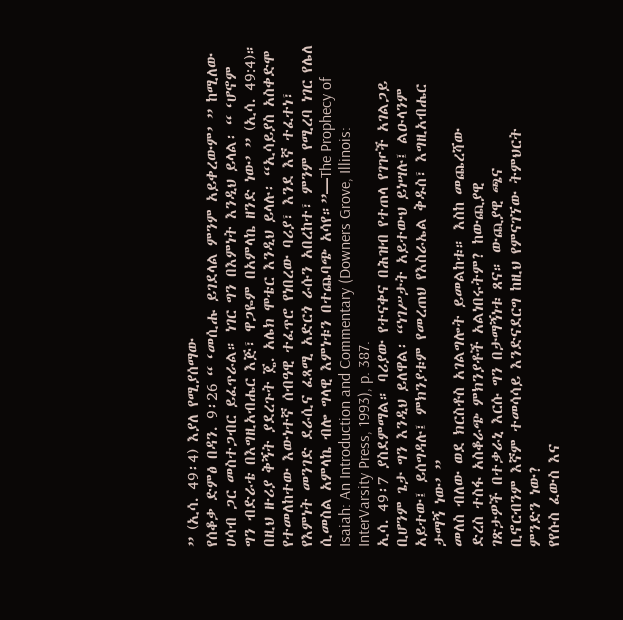” (ኢሳ. 49፡4) እያለ የሚያሰማው
የሰቆቃ ድምፅ በዳን. 9፡26 “ ‘መሲሑ ይገደላል ምንም አይቀረውም’ ” ከሚለው
ሀሳብ ጋር መስተጋብር ይፈጥራል። ነገር ግን በእምነት እንዲህ ይላል፡ “ ‘ሆኖም
ግን ብድራቴ በእግዚአብሔር እጅ፣ ዋጋዬም በአምላኬ ዘንድ ነው’ ” (ኢሳ. 49:4)።
በዚህ ዙሪያ ቅኝት ያደረጉት ጄ. አሌክ ሞቴር እንዲህ ይላሉ፡ “ኢሳይያስ አስቀድሞ
የተመለከተው እውነተኛ ሰብዓዊ ተፈጥሮ የነበረው ባሪያ፣ እንደ እኛ ተፈተነ፣
የእምነት መንገድ ደራሲና ፈጻሚ አድርጎ ራሱን አበረከተ፣ ምንም የሚረባ ነገር የሌለ
ሲመስል አምላኬ ብሎ ግላዊ እምነቱን በተጨባጭ አሳየ።”—The Prophecy of
Isaiah: An Introduction and Commentary (Downers Grove, Illinois: InterVarsity Press, 1993), p. 387.
ኢሳ. 49፡7 ያስደምማል። ባሪያው የተናቀና በሕዝብ የተጠላ የገዦች አገልጋይ
ቢሆንም ጌታ ግን እንዲህ ይለዋል፡ “ነገሥታት አይተውህ ይነሣሉ፤ ልዑላንም
አይተው፤ ይሰግዳሉ፤ ምክንያቱም የመረጠህ የእስራኤል ቅዱስ፣ እግዚአብሔር
ታማኝ ነው’ ”
መለስ ብለው ወደ ክርስቶስ አገልግሎት ይመልከቱ። እስከ መጨረሻው
ድረስ ተስፋ አስቆራጭ ምክንያቶች አልነበሩትም? ከውጪያዊ
ገጽታዎች በተቃራኒ እርሱ ግን በታማኝነቱ ጸና። ውጪያዊ ጫና
ቢኖርብንም እኛም ተመሳሳይ እንድናደርግ ከዚህ የምናገኘው ትምህርት
ምንድን ነው?
የየሱስ ፈውስ እና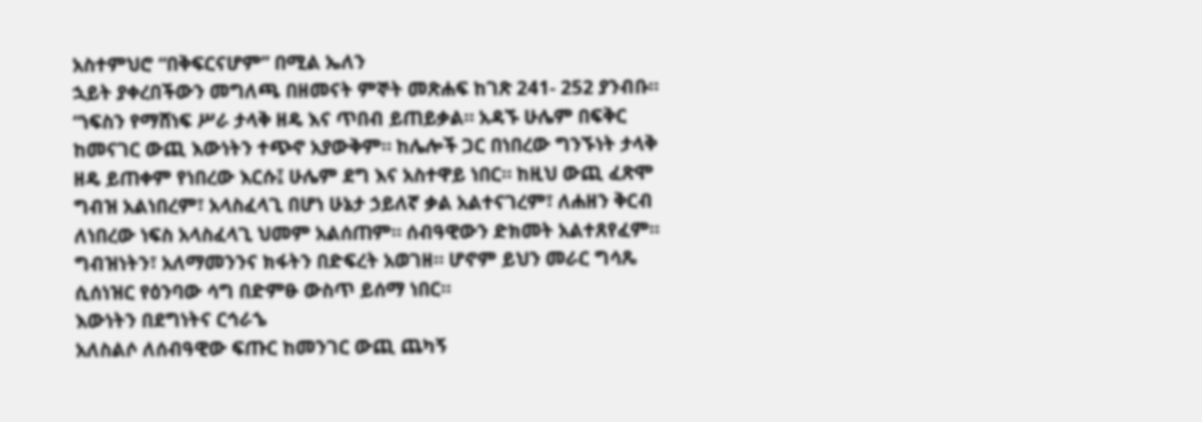አስተምህሮ “በቅፍርናሆም” በሚል ኤለን
ኋይት ያቀረበችውን መግለጫ በዘመናት ምኞት መጽሐፍ ከገጽ 241- 252 ያንብቡ።
“ነፍስን የማሸነፍ ሥራ ታላቅ ዘዴ እና ጥበብ ይጠይቃል። አዳኙ ሁሌም በፍቅር
ከመናገር ውጪ እውነትን ተጭኖ አያውቅም። ከሌሎች ጋር በነበረው ግንኙነት ታላቅ
ዘዴ ይጠቀም የነበረው እርሱ፤ ሁሌም ደግ እና አስተዋይ ነበር። ከዚህ ውጪ ፈጽሞ
ግብዝ አልነበረም፣ አላስፈላጊ በሆነ ሁኔታ ኃይለኛ ቃል አልተናገረም፣ ለሐዘን ቅርብ
ለነበረው ነፍስ አላስፈላጊ ህመም አልሰጠም። ሰብዓዊውን ድክመት አልተጸየፈም።
ግብዝነትን፣ አለማመንንና ክፋትን በድፍረት አወገዘ። ሆኖም ይህን መራር ግሳጼ
ሲሰነዝር የዕንባው ሳግ በድምፁ ውስጥ ይሰማ ነበር።
እውነትን በደግነትና ርኅራኄ
አለስልሶ ለሰብዓዊው ፍጡር ከመንገር ውጪ ጨካኝ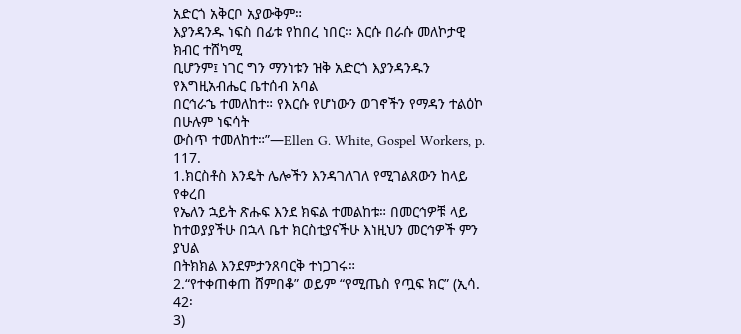አድርጎ አቅርቦ አያውቅም።
እያንዳንዱ ነፍስ በፊቱ የከበረ ነበር። እርሱ በራሱ መለኮታዊ ክብር ተሸካሚ
ቢሆንም፤ ነገር ግን ማንነቱን ዝቅ አድርጎ እያንዳንዱን የእግዚአብሔር ቤተሰብ አባል
በርኅራኄ ተመለከተ። የእርሱ የሆነውን ወገኖችን የማዳን ተልዕኮ በሁሉም ነፍሳት
ውስጥ ተመለከተ።”—Ellen G. White, Gospel Workers, p. 117.
1.ክርስቶስ እንዴት ሌሎችን እንዳገለገለ የሚገልጸውን ከላይ የቀረበ
የኤለን ኋይት ጽሑፍ እንደ ክፍል ተመልከቱ። በመርኅዎቹ ላይ
ከተወያያችሁ በኋላ ቤተ ክርስቲያናችሁ እነዚህን መርኅዎች ምን ያህል
በትክክል እንደምታንጸባርቅ ተነጋገሩ።
2.“የተቀጠቀጠ ሸምበቆ” ወይም “የሚጤስ የጧፍ ክር” (ኢሳ. 42፡
3)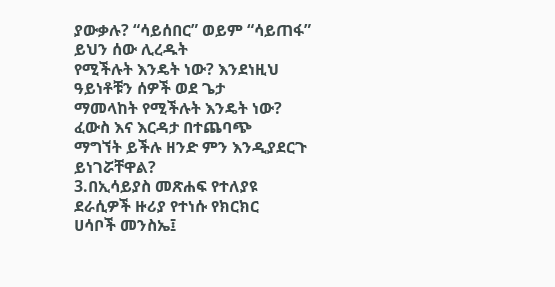ያውቃሉ? “ሳይሰበር” ወይም “ሳይጠፋ” ይህን ሰው ሊረዱት
የሚችሉት እንዴት ነው? እንደነዚህ ዓይነቶቹን ሰዎች ወደ ጌታ
ማመላከት የሚችሉት እንዴት ነው? ፈውስ እና እርዳታ በተጨባጭ
ማግኘት ይችሉ ዘንድ ምን እንዲያደርጉ ይነገሯቸዋል?
3.በኢሳይያስ መጽሐፍ የተለያዩ ደራሲዎች ዙሪያ የተነሱ የክርክር
ሀሳቦች መንስኤ፤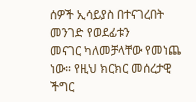ሰዎች ኢሳይያስ በተናገረበት መንገድ የወደፊቱን
መናገር ካለመቻላቸው የመነጨ ነው። የዚህ ክርክር መሰረታዊ ችግር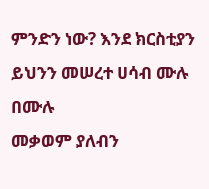ምንድን ነው? እንደ ክርስቲያን ይህንን መሠረተ ሀሳብ ሙሉ በሙሉ
መቃወም ያለብን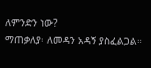ለምንድን ነው?
ማጠቃለያ፡ ለመዳን አዳኝ ያስፈልጋል።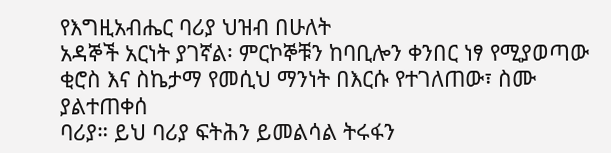የእግዚአብሔር ባሪያ ህዝብ በሁለት
አዳኞች አርነት ያገኛል፡ ምርኮኞቹን ከባቢሎን ቀንበር ነፃ የሚያወጣው
ቂሮስ እና ስኬታማ የመሲህ ማንነት በእርሱ የተገለጠው፣ ስሙ ያልተጠቀሰ
ባሪያ። ይህ ባሪያ ፍትሕን ይመልሳል ትሩፋን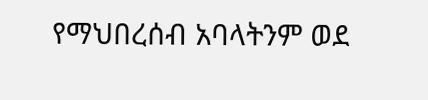የማህበረሰብ አባላትንም ወደ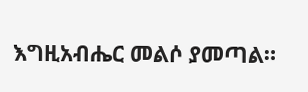እግዚአብሔር መልሶ ያመጣል።